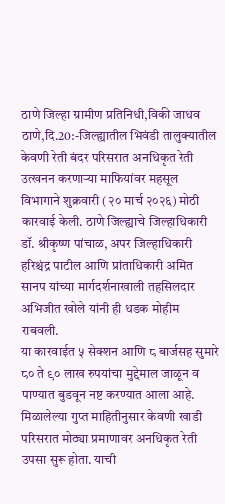ठाणे जिल्हा ग्रामीण प्रतिनिधी,विकी जाधव
ठाणे,दि.20:-जिल्ह्यातील भिवंडी तालुक्यातील केवणी रेती बंदर परिसरात अनधिकृत रेती उत्खनन करणाऱ्या माफियांवर महसूल विभागाने शुक्रवारी (२० मार्च २०२६) मोठी कारवाई केली. ठाणे जिल्ह्याचे जिल्हाधिकारी डॉ. श्रीकृष्ण पांचाळ, अपर जिल्हाधिकारी हरिश्चंद्र पाटील आणि प्रांताधिकारी अमित सानप यांच्या मार्गदर्शनाखाली तहसिलदार अभिजीत खोले यांनी ही धडक मोहीम राबवली.
या कारवाईत ५ सेक्शन आणि ८ बार्जसह सुमारे ८० ते ९० लाख रुपयांचा मुद्देमाल जाळून व पाण्यात बुडवून नष्ट करण्यात आला आहे.
मिळालेल्या गुप्त माहितीनुसार केवणी खाडी परिसरात मोठ्या प्रमाणावर अनधिकृत रेती उपसा सुरू होता. याची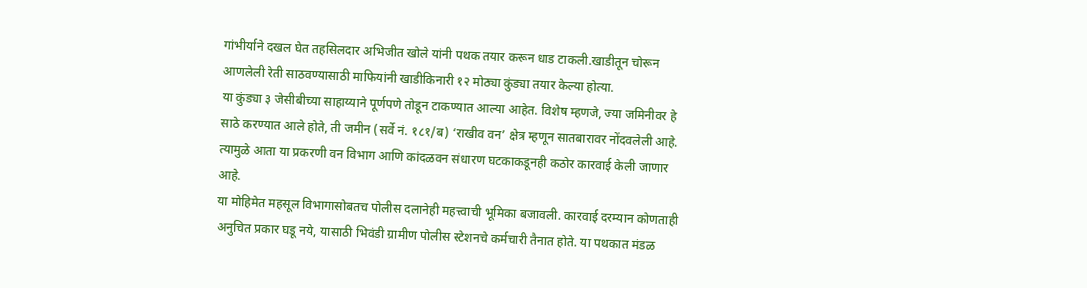गांभीर्याने दखल घेत तहसिलदार अभिजीत खोले यांनी पथक तयार करून धाड टाकली.खाडीतून चोरून आणलेली रेती साठवण्यासाठी माफियांनी खाडीकिनारी १२ मोठ्या कुंड्या तयार केल्या होत्या.
या कुंड्या ३ जेसीबीच्या साहाय्याने पूर्णपणे तोडून टाकण्यात आल्या आहेत. विशेष म्हणजे, ज्या जमिनीवर हे साठे करण्यात आले होते, ती जमीन (सर्वे नं. १८१/ब) ‘राखीव वन’ क्षेत्र म्हणून सातबारावर नोंदवलेली आहे.
त्यामुळे आता या प्रकरणी वन विभाग आणि कांदळवन संधारण घटकाकडूनही कठोर कारवाई केली जाणार आहे.
या मोहिमेत महसूल विभागासोबतच पोलीस दलानेही महत्त्वाची भूमिका बजावली. कारवाई दरम्यान कोणताही अनुचित प्रकार घडू नये, यासाठी भिवंडी ग्रामीण पोलीस स्टेशनचे कर्मचारी तैनात होते. या पथकात मंडळ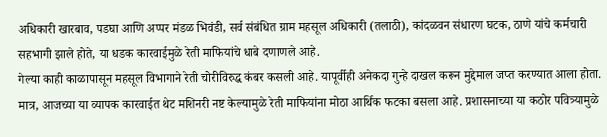अधिकारी खारबाव, पडघा आणि अप्पर मंडळ भिवंडी, सर्व संबंधित ग्राम महसूल अधिकारी (तलाठी), कांदळवन संधारण घटक, ठाणे यांचे कर्मचारी सहभागी झाले होते, या धडक कारवाईमुळे रेती माफियांचे धाबे दणाणले आहे.
गेल्या काही काळापासून महसूल विभागाने रेती चोरीविरुद्ध कंबर कसली आहे. यापूर्वीही अनेकदा गुन्हे दाखल करून मुद्देमाल जप्त करण्यात आला होता. मात्र, आजच्या या व्यापक कारवाईत थेट मशिनरी नष्ट केल्यामुळे रेती माफियांना मोठा आर्थिक फटका बसला आहे. प्रशासनाच्या या कठोर पवित्र्यामुळे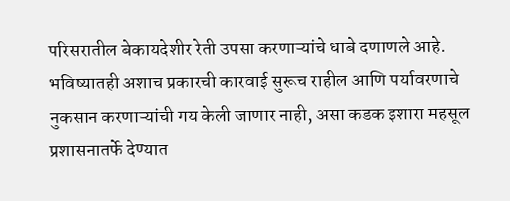परिसरातील बेकायदेशीर रेती उपसा करणाऱ्यांचे धाबे दणाणले आहे.
भविष्यातही अशाच प्रकारची कारवाई सुरूच राहील आणि पर्यावरणाचे नुकसान करणाऱ्यांची गय केली जाणार नाही, असा कडक इशारा महसूल प्रशासनातर्फे देण्यात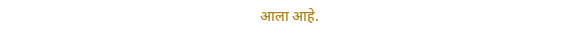आला आहे.